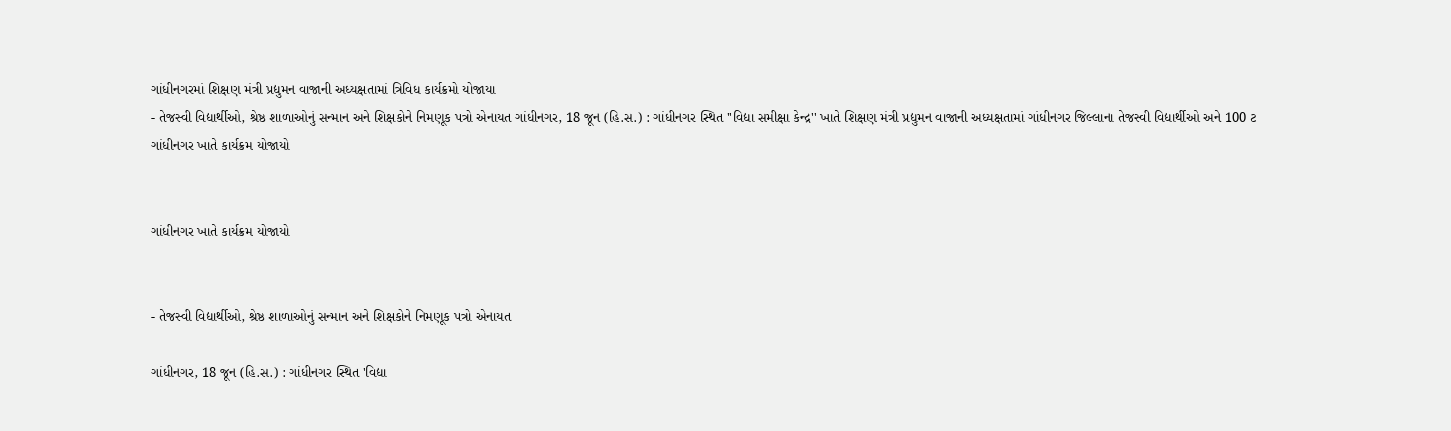ગાંધીનગરમાં શિક્ષણ મંત્રી પ્રદ્યુમન વાજાની અધ્યક્ષતામાં ત્રિવિધ કાર્યક્રમો યોજાયા
- તેજસ્વી વિદ્યાર્થીઓ, શ્રેષ્ઠ શાળાઓનું સન્માન અને શિક્ષકોને નિમણૂક પત્રો એનાયત ગાંધીનગર, 18 જૂન (હિ.સ.) : ગાંધીનગર સ્થિત ''વિદ્યા સમીક્ષા કેન્દ્ર'' ખાતે શિક્ષણ મંત્રી પ્રદ્યુમન વાજાની અધ્યક્ષતામાં ગાંધીનગર જિલ્લાના તેજસ્વી વિદ્યાર્થીઓ અને 100 ટ
ગાંધીનગર ખાતે કાર્યક્રમ યોજાયો


ગાંધીનગર ખાતે કાર્યક્રમ યોજાયો


- તેજસ્વી વિદ્યાર્થીઓ, શ્રેષ્ઠ શાળાઓનું સન્માન અને શિક્ષકોને નિમણૂક પત્રો એનાયત

ગાંધીનગર, 18 જૂન (હિ.સ.) : ગાંધીનગર સ્થિત 'વિદ્યા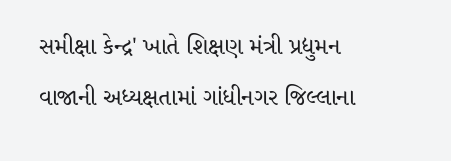સમીક્ષા કેન્દ્ર' ખાતે શિક્ષણ મંત્રી પ્રદ્યુમન વાજાની અધ્યક્ષતામાં ગાંધીનગર જિલ્લાના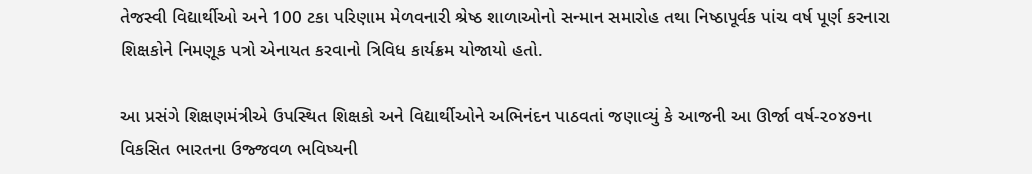તેજસ્વી વિદ્યાર્થીઓ અને 100 ટકા પરિણામ મેળવનારી શ્રેષ્ઠ શાળાઓનો સન્માન સમારોહ તથા નિષ્ઠાપૂર્વક પાંચ વર્ષ પૂર્ણ કરનારા શિક્ષકોને નિમણૂક પત્રો એનાયત કરવાનો ત્રિવિધ કાર્યક્રમ યોજાયો હતો.

આ પ્રસંગે શિક્ષણમંત્રીએ ઉપસ્થિત શિક્ષકો અને વિદ્યાર્થીઓને અભિનંદન પાઠવતાં જણાવ્યું કે આજની આ ઊર્જા વર્ષ-૨૦૪૭ના વિકસિત ભારતના ઉજ્જવળ ભવિષ્યની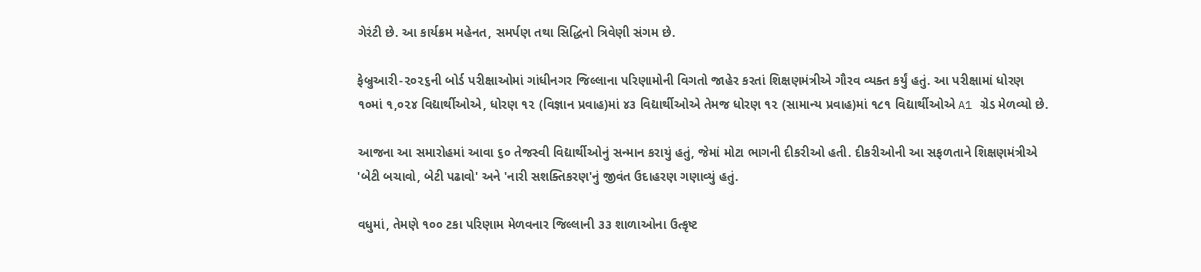ગેરંટી છે. આ કાર્યક્રમ મહેનત, સમર્પણ તથા સિદ્ધિનો ત્રિવેણી સંગમ છે.

ફેબ્રુઆરી-૨૦૨૬ની બોર્ડ પરીક્ષાઓમાં ગાંધીનગર જિલ્લાના પરિણામોની વિગતો જાહેર કરતાં શિક્ષણમંત્રીએ ગૌરવ વ્યક્ત કર્યું હતું. આ પરીક્ષામાં ધોરણ ૧૦માં ૧,૦૨૪ વિદ્યાર્થીઓએ, ધોરણ ૧૨ (વિજ્ઞાન પ્રવાહ)માં ૪૩ વિદ્યાર્થીઓએ તેમજ ધોરણ ૧૨ (સામાન્ય પ્રવાહ)માં ૧૮૧ વિદ્યાર્થીઓએ A1 ગ્રેડ મેળવ્યો છે.

આજના આ સમારોહમાં આવા ૬૦ તેજસ્વી વિદ્યાર્થીઓનું સન્માન કરાયું હતું, જેમાં મોટા ભાગની દીકરીઓ હતી. દીકરીઓની આ સફળતાને શિક્ષણમંત્રીએ 'બેટી બચાવો, બેટી પઢાવો' અને 'નારી સશક્તિકરણ'નું જીવંત ઉદાહરણ ગણાવ્યું હતું.

વધુમાં, તેમણે ૧૦૦ ટકા પરિણામ મેળવનાર જિલ્લાની ૩૩ શાળાઓના ઉત્કૃષ્ટ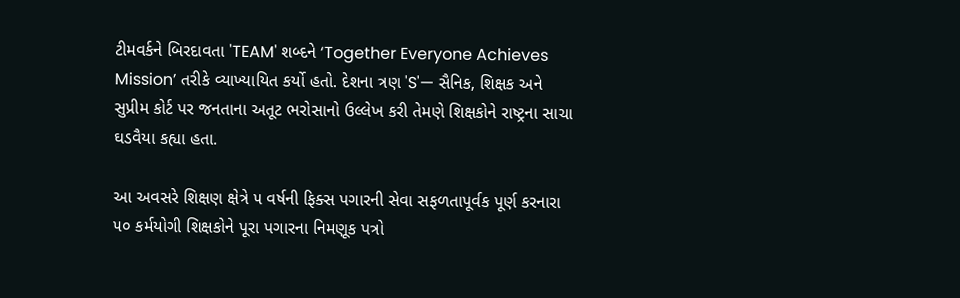ટીમવર્કને બિરદાવતા 'TEAM' શબ્દને ‘Together Everyone Achieves Mission’ તરીકે વ્યાખ્યાયિત કર્યો હતો. દેશના ત્રણ 'S'— સૈનિક, શિક્ષક અને સુપ્રીમ કોર્ટ પર જનતાના અતૂટ ભરોસાનો ઉલ્લેખ કરી તેમણે શિક્ષકોને રાષ્ટ્રના સાચા ઘડવૈયા કહ્યા હતા.

આ અવસરે શિક્ષણ ક્ષેત્રે ૫ વર્ષની ફિક્સ પગારની સેવા સફળતાપૂર્વક પૂર્ણ કરનારા ૫૦ કર્મયોગી શિક્ષકોને પૂરા પગારના નિમણૂક પત્રો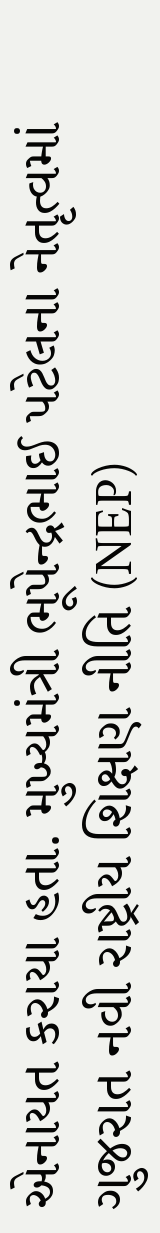એનાયત કરાયા હતા. મુખ્યમંત્રી ભૂપેન્દ્રભાઈ પટેલના નેતૃત્વમાં ગુજરાત નવી રાષ્ટ્રીય શિક્ષણ નીતિ (NEP)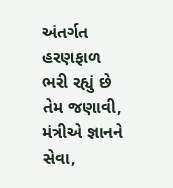અંતર્ગત હરણફાળ ભરી રહ્યું છે તેમ જણાવી, મંત્રીએ જ્ઞાનને સેવા,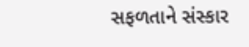સફળતાને સંસ્કાર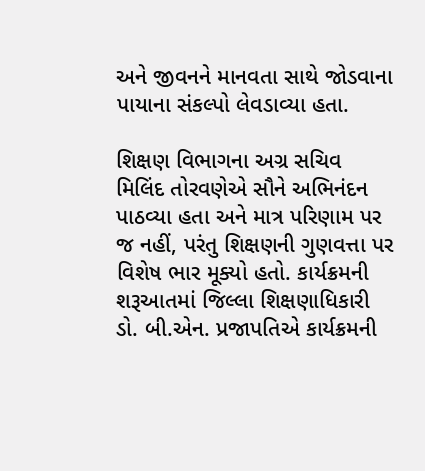અને જીવનને માનવતા સાથે જોડવાના પાયાના સંકલ્પો લેવડાવ્યા હતા.

શિક્ષણ વિભાગના અગ્ર સચિવ મિલિંદ તોરવણેએ સૌને અભિનંદન પાઠવ્યા હતા અને માત્ર પરિણામ પર જ નહીં, પરંતુ શિક્ષણની ગુણવત્તા પર વિશેષ ભાર મૂક્યો હતો. કાર્યક્રમની શરૂઆતમાં જિલ્લા શિક્ષણાધિકારી ડો. બી.એન. પ્રજાપતિએ કાર્યક્રમની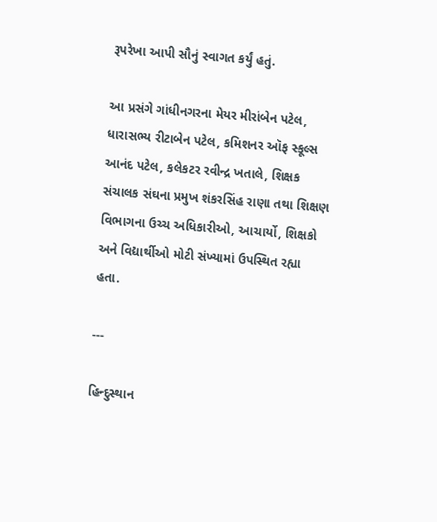રૂપરેખા આપી સૌનું સ્વાગત કર્યું હતું.

આ પ્રસંગે ગાંધીનગરના મેયર મીરાંબેન પટેલ, ધારાસભ્ય રીટાબેન પટેલ, કમિશનર ઑફ સ્કૂલ્સ આનંદ પટેલ, કલેકટર રવીન્દ્ર ખતાલે, શિક્ષક સંચાલક સંઘના પ્રમુખ શંકરસિંહ રાણા તથા શિક્ષણ વિભાગના ઉચ્ચ અધિકારીઓ, આચાર્યો, શિક્ષકો અને વિદ્યાર્થીઓ મોટી સંખ્યામાં ઉપસ્થિત રહ્યા હતા.

---

હિન્દુસ્થાન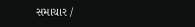સમાચાર /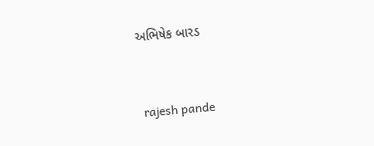અભિષેક બારડ


 rajesh pande